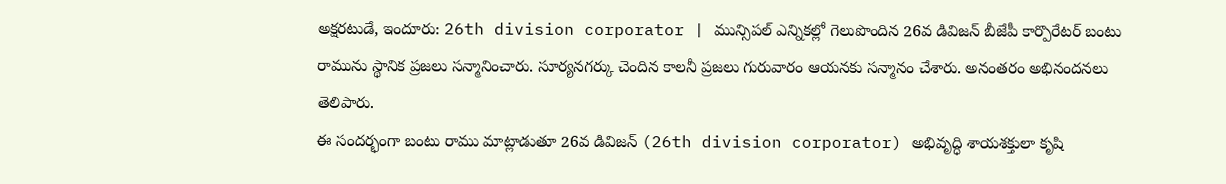అక్షరటుడే, ఇందూరు: 26th division corporator | మున్సిపల్ ఎన్నికల్లో గెలుపొందిన 26వ డివిజన్ బీజేపీ కార్పొరేటర్ బంటు రామును స్థానిక ప్రజలు సన్మానించారు. సూర్యనగర్కు చెందిన కాలనీ ప్రజలు గురువారం ఆయనకు సన్మానం చేశారు. అనంతరం అభినందనలు తెలిపారు.
ఈ సందర్భంగా బంటు రాము మాట్లాడుతూ 26వ డివిజన్ (26th division corporator) అభివృద్ధి శాయశక్తులా కృషి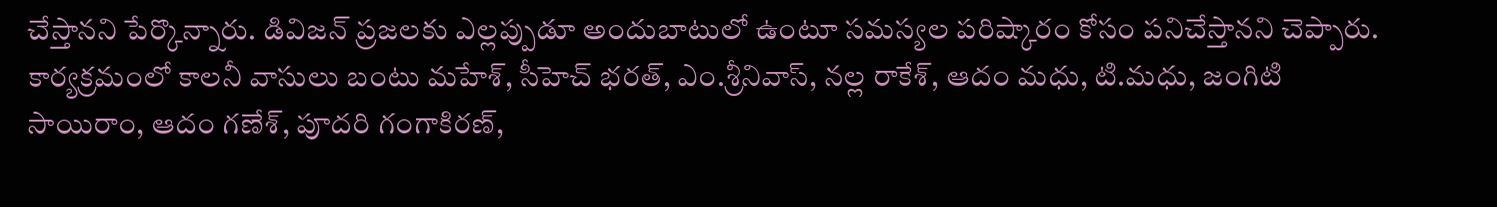చేస్తానని పేర్కొన్నారు. డివిజన్ ప్రజలకు ఎల్లప్పుడూ అందుబాటులో ఉంటూ సమస్యల పరిష్కారం కోసం పనిచేస్తానని చెప్పారు. కార్యక్రమంలో కాలనీ వాసులు బంటు మహేశ్, సీహెచ్ భరత్, ఎం.శ్రీనివాస్, నల్ల రాకేశ్, ఆదం మధు, టి.మధు, జంగిటి సాయిరాం, ఆదం గణేశ్, పూదరి గంగాకిరణ్,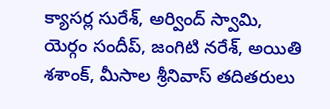క్యాసర్ల సురేశ్, అర్వింద్ స్వామి, యెర్గం సందీప్, జంగిటి నరేశ్, అయితి శశాంక్, మీసాల శ్రీనివాస్ తదితరులు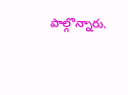పాల్గొన్నారు.